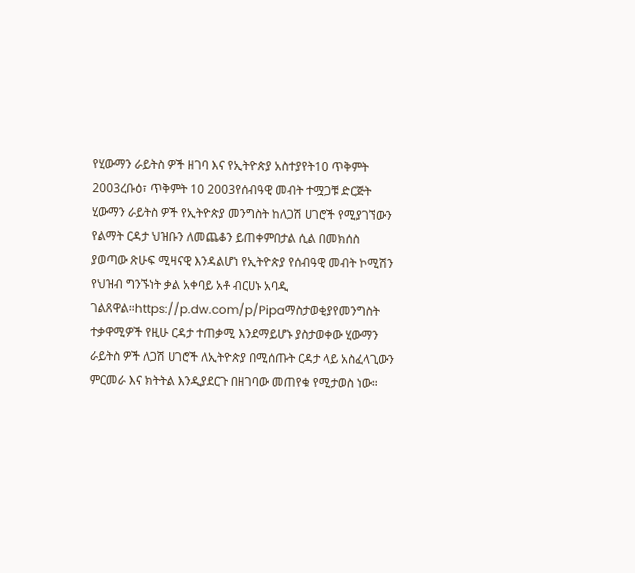የሂውማን ራይትስ ዎች ዘገባ እና የኢትዮጵያ አስተያየት10 ጥቅምት 2003ረቡዕ፣ ጥቅምት 10 2003የሰብዓዊ መብት ተሟጋቹ ድርጅት ሂውማን ራይትስ ዎች የኢትዮጵያ መንግስት ከለጋሽ ሀገሮች የሚያገኘውን የልማት ርዳታ ህዝቡን ለመጨቆን ይጠቀምበታል ሲል በመክሰስ ያወጣው ጽሁፍ ሚዛናዊ እንዳልሆነ የኢትዮጵያ የሰብዓዊ መብት ኮሚሽን የህዝብ ግንኙነት ቃል አቀባይ አቶ ብርሀኑ አባዲ ገልጸዋል።https://p.dw.com/p/Pipaማስታወቂያየመንግስት ተቃዋሚዎች የዚሁ ርዳታ ተጠቃሚ እንደማይሆኑ ያስታወቀው ሂውማን ራይትስ ዎች ለጋሽ ሀገሮች ለኢትዮጵያ በሚሰጡት ርዳታ ላይ አስፈላጊውን ምርመራ እና ክትትል እንዲያደርጉ በዘገባው መጠየቁ የሚታወስ ነው።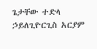ጌታቸው ተድላ ኃይለጊዮርጊስ አርያም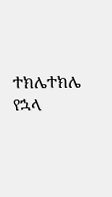ተክሌተክሌ የኋላ